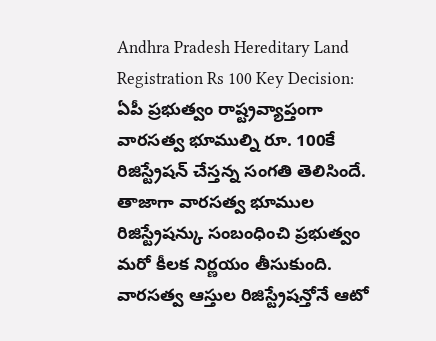Andhra Pradesh Hereditary Land Registration Rs 100 Key Decision: ఏపీ ప్రభుత్వం రాష్ట్రవ్యాప్తంగా వారసత్వ భూముల్ని రూ. 100కే రిజిస్ట్రేషన్ చేస్తన్న సంగతి తెలిసిందే. తాజాగా వారసత్వ భూముల రిజిస్ట్రేషన్కు సంబంధించి ప్రభుత్వం మరో కీలక నిర్ణయం తీసుకుంది. వారసత్వ ఆస్తుల రిజిస్ట్రేషన్తోనే ఆటో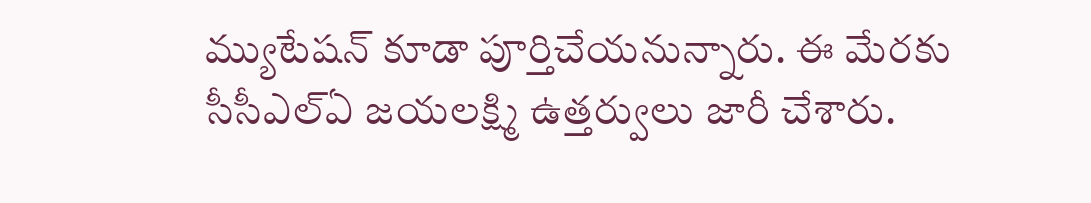మ్యుటేషన్ కూడా పూర్తిచేయనున్నారు. ఈ మేరకు సీసీఎల్ఏ జయలక్ష్మి ఉత్తర్వులు జారీ చేశారు.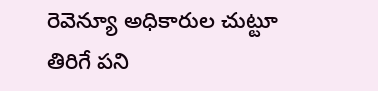రెవెన్యూ అధికారుల చుట్టూ తిరిగే పని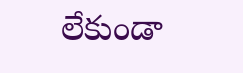లేకుండా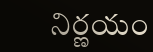నిర్ణయం